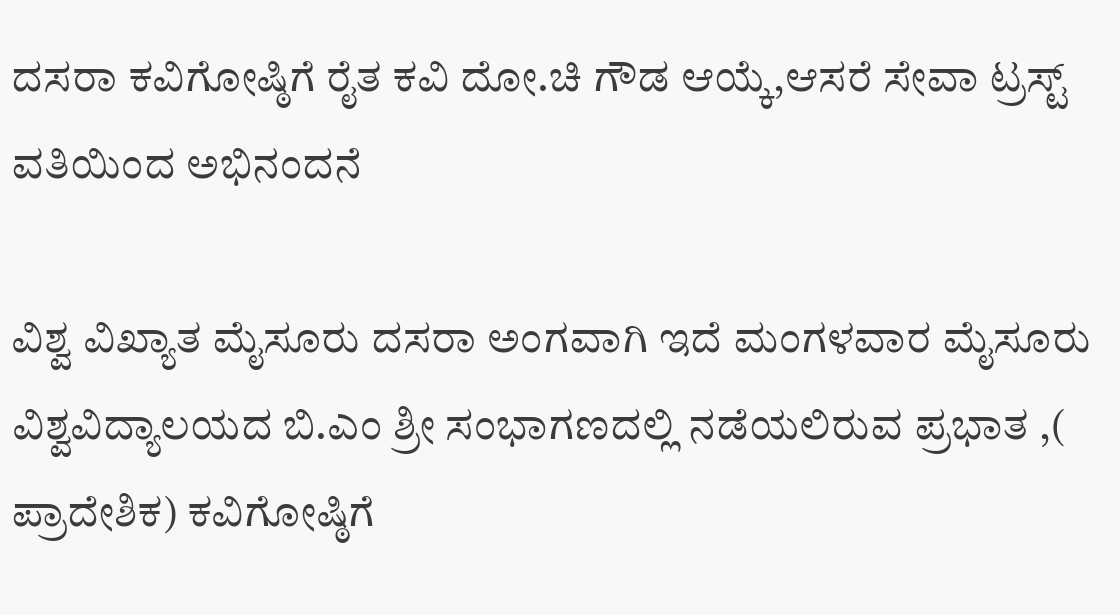ದಸರಾ ಕವಿಗೋಷ್ಠಿಗೆ ರೈತ ಕವಿ ದೋ.ಚಿ ಗೌಡ ಆಯ್ಕೆ,ಆಸರೆ ಸೇವಾ ಟ್ರಸ್ಟ್ ವತಿಯಿಂದ ಅಭಿನಂದನೆ

ವಿಶ್ವ ವಿಖ್ಯಾತ ಮೈಸೂರು ದಸರಾ ಅಂಗವಾಗಿ ಇದೆ ಮಂಗಳವಾರ ಮೈಸೂರು ವಿಶ್ವವಿದ್ಯಾಲಯದ ಬಿ.ಎಂ ಶ್ರೀ ಸಂಭಾಗಣದಲ್ಲಿ ನಡೆಯಲಿರುವ ಪ್ರಭಾತ ,( ಪ್ರಾದೇಶಿಕ) ಕವಿಗೋಷ್ಠಿಗೆ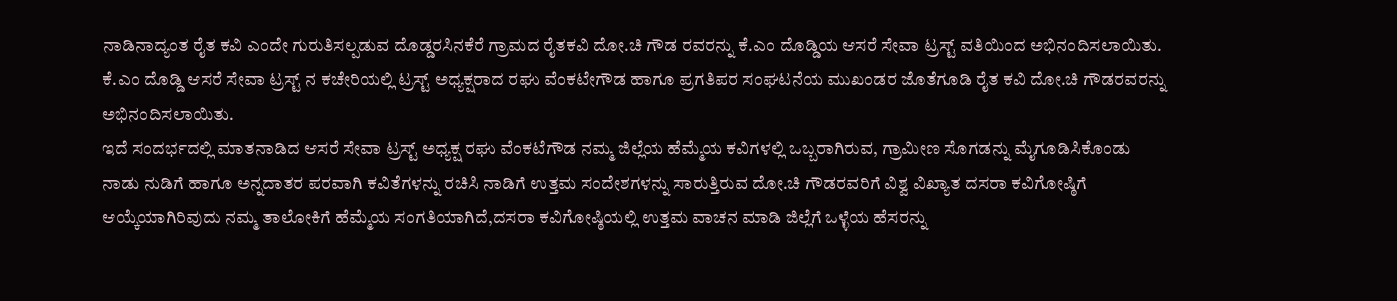ನಾಡಿನಾದ್ಯಂತ ರೈತ ಕವಿ ಎಂದೇ ಗುರುತಿಸಲ್ಪಡುವ ದೊಡ್ಡರಸಿನಕೆರೆ ಗ್ರಾಮದ ರೈತಕವಿ ದೋ.ಚಿ ಗೌಡ ರವರನ್ನು ಕೆ.ಎಂ ದೊಡ್ಡಿಯ ಆಸರೆ ಸೇವಾ ಟ್ರಸ್ಟ್ ವತಿಯಿಂದ ಅಭಿನಂದಿಸಲಾಯಿತು.
ಕೆ.ಎಂ ದೊಡ್ಡಿ ಆಸರೆ ಸೇವಾ ಟ್ರಸ್ಟ್ ನ ಕಚೇರಿಯಲ್ಲಿ ಟ್ರಸ್ಟ್ ಅಧ್ಯಕ್ಷರಾದ ರಘು ವೆಂಕಟೇಗೌಡ ಹಾಗೂ ಪ್ರಗತಿಪರ ಸಂಘಟನೆಯ ಮುಖಂಡರ ಜೊತೆಗೂಡಿ ರೈತ ಕವಿ ದೋ.ಚಿ ಗೌಡರವರನ್ನು ಅಭಿನಂದಿಸಲಾಯಿತು.
ಇದೆ ಸಂದರ್ಭದಲ್ಲಿ ಮಾತನಾಡಿದ ಆಸರೆ ಸೇವಾ ಟ್ರಸ್ಟ್ ಅಧ್ಯಕ್ಷ ರಘು ವೆಂಕಟೆಗೌಡ ನಮ್ಮ ಜಿಲ್ಲೆಯ ಹೆಮ್ಮೆಯ ಕವಿಗಳಲ್ಲಿ ಒಬ್ಬರಾಗಿರುವ, ಗ್ರಾಮೀಣ ಸೊಗಡನ್ನು ಮೈಗೂಡಿಸಿಕೊಂಡು ನಾಡು ನುಡಿಗೆ ಹಾಗೂ ಅನ್ನದಾತರ ಪರವಾಗಿ ಕವಿತೆಗಳನ್ನು ರಚಿಸಿ ನಾಡಿಗೆ ಉತ್ತಮ ಸಂದೇಶಗಳನ್ನು ಸಾರುತ್ತಿರುವ ದೋ.ಚಿ ಗೌಡರವರಿಗೆ ವಿಶ್ವ ವಿಖ್ಯಾತ ದಸರಾ ಕವಿಗೋಷ್ಠಿಗೆ ಆಯ್ಕೆಯಾಗಿರಿವುದು ನಮ್ಮ ತಾಲೋಕಿಗೆ ಹೆಮ್ಮೆಯ ಸಂಗತಿಯಾಗಿದೆ,ದಸರಾ ಕವಿಗೋಷ್ಠಿಯಲ್ಲಿ ಉತ್ತಮ ವಾಚನ ಮಾಡಿ ಜಿಲ್ಲೆಗೆ ಒಳ್ಳೆಯ ಹೆಸರನ್ನು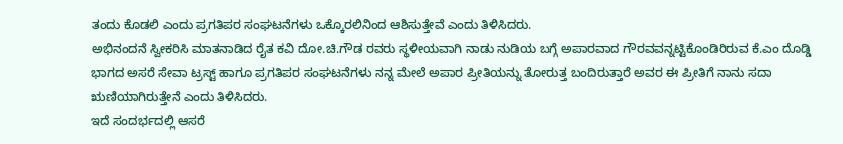ತಂದು ಕೊಡಲಿ ಎಂದು ಪ್ರಗತಿಪರ ಸಂಘಟನೆಗಳು ಒಕ್ಕೊರಲಿನಿಂದ ಆಶಿಸುತ್ತೇವೆ ಎಂದು ತಿಳಿಸಿದರು.
ಅಭಿನಂದನೆ ಸ್ವೀಕರಿಸಿ ಮಾತನಾಡಿದ ರೈತ ಕವಿ ದೋ.ಚಿ.ಗೌಡ ರವರು ಸ್ಥಳೀಯವಾಗಿ ನಾಡು ನುಡಿಯ ಬಗ್ಗೆ ಅಪಾರವಾದ ಗೌರವವನ್ನಟ್ಟಿಕೊಂಡಿರಿರುವ ಕೆ.ಎಂ ದೊಡ್ಡಿ ಭಾಗದ ಅಸರೆ ಸೇವಾ ಟ್ರಸ್ಟ್ ಹಾಗೂ ಪ್ರಗತಿಪರ ಸಂಘಟನೆಗಳು ನನ್ನ ಮೇಲೆ ಅಪಾರ ಪ್ರೀತಿಯನ್ನು ತೋರುತ್ತ ಬಂದಿರುತ್ತಾರೆ ಅವರ ಈ ಪ್ರೀತಿಗೆ ನಾನು ಸದಾ ಋಣಿಯಾಗಿರುತ್ತೇನೆ ಎಂದು ತಿಳಿಸಿದರು.
ಇದೆ ಸಂದರ್ಭದಲ್ಲಿ ಆಸರೆ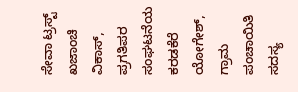ಸೇವಾ ಟ್ರಸ್ಟ್ ಖಜಾಂಚಿ ವಿಕಾಸ್, ಪ್ರಗತಿಪರ ಸಂಘಟನೆಯ ಕರಡಕೆರೆ ಯೋಗೇಶ್, ಗ್ರಾಮ ಪಂಚಾಯಿತಿ ಸದಸ್ಯ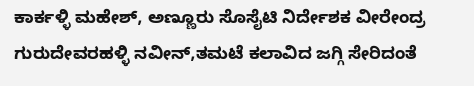ಕಾರ್ಕಳ್ಳಿ ಮಹೇಶ್, ಅಣ್ಣೂರು ಸೊಸೈಟಿ ನಿರ್ದೇಶಕ ವೀರೇಂದ್ರ ಗುರುದೇವರಹಳ್ಳಿ ನವೀನ್,ತಮಟೆ ಕಲಾವಿದ ಜಗ್ಗಿ ಸೇರಿದಂತೆ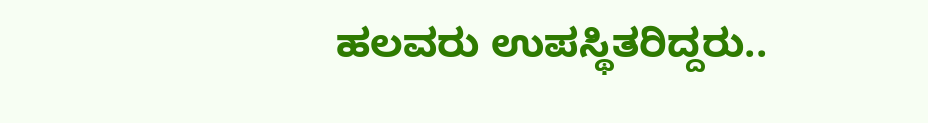ಹಲವರು ಉಪಸ್ಥಿತರಿದ್ದರು..